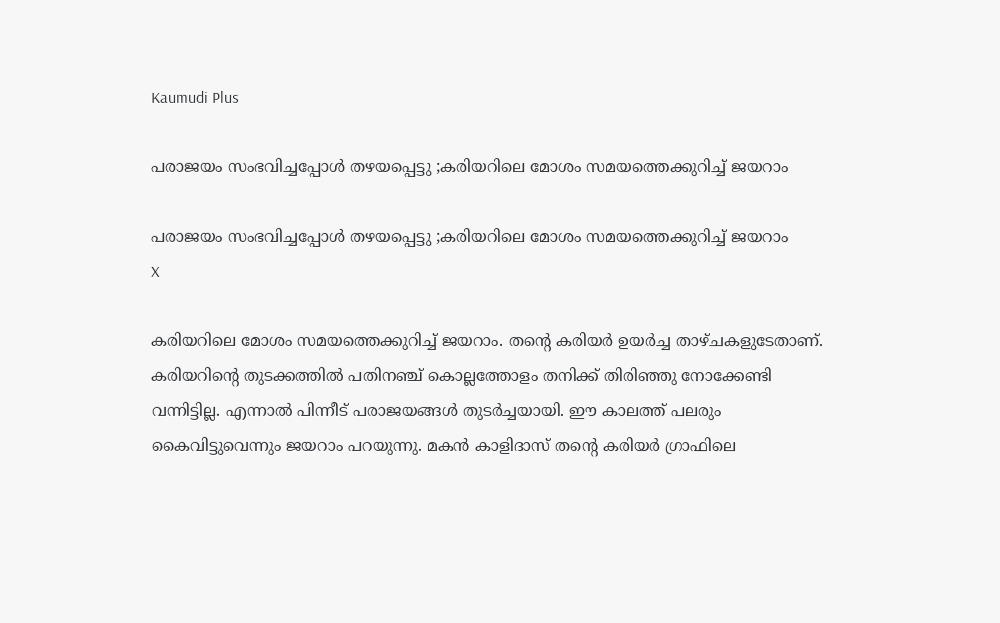Kaumudi Plus

പരാജയം സംഭവിച്ചപ്പോൾ തഴയപ്പെട്ടു ;കരിയറിലെ മോശം സമയത്തെക്കുറിച്ച് ജയറാം

പരാജയം സംഭവിച്ചപ്പോൾ തഴയപ്പെട്ടു ;കരിയറിലെ മോശം സമയത്തെക്കുറിച്ച് ജയറാം
X

കരിയറിലെ മോശം സമയത്തെക്കുറിച്ച് ജയറാം. തന്റെ കരിയർ ഉയർച്ച താഴ്ചകളുടേതാണ്. കരിയറിന്റെ തുടക്കത്തിൽ പതിനഞ്ച് കൊല്ലത്തോളം തനിക്ക് തിരിഞ്ഞു നോക്കേണ്ടി വന്നിട്ടില്ല. എന്നാൽ പിന്നീട് പരാജയങ്ങൾ തുടർച്ചയായി. ഈ കാലത്ത് പലരും കൈവിട്ടുവെന്നും ജയറാം പറയുന്നു. മകൻ കാളിദാസ് തന്റെ കരിയർ ഗ്രാഫിലെ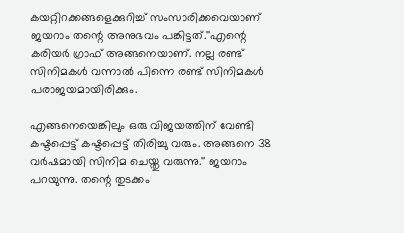കയറ്റിറക്കങ്ങളെക്കുറിച്ച് സംസാരിക്കവെയാണ് ജയറാം തന്റെ അനുഭവം പങ്കിട്ടത്.''എന്റെ കരിയർ ഗ്രാഫ് അങ്ങനെയാണ്. നല്ല രണ്ട് സിനിമകൾ വന്നാൽ പിന്നെ രണ്ട് സിനിമകൾ പരാജയമായിരിക്കും.

എങ്ങനെയെങ്കിലും ഒരു വിജയത്തിന് വേണ്ടി കഷ്ടപ്പെട്ട് കഷ്ടപ്പെട്ട് തിരിച്ചു വരും. അങ്ങനെ 38 വർഷമായി സിനിമ ചെയ്തു വരുന്നു.'' ജയറാം പറയുന്നു. തന്റെ തുടക്കം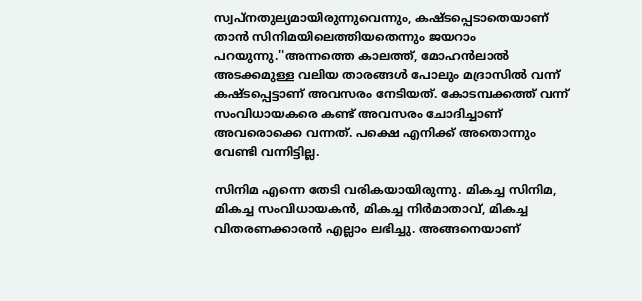സ്വപ്‌നതുല്യമായിരുന്നുവെന്നും, കഷ്ടപ്പെടാതെയാണ് താൻ സിനിമയിലെത്തിയതെന്നും ജയറാം പറയുന്നു.''അന്നത്തെ കാലത്ത്, മോഹൻലാൽ അടക്കമുള്ള വലിയ താരങ്ങൾ പോലും മദ്രാസിൽ വന്ന് കഷ്ടപ്പെട്ടാണ് അവസരം നേടിയത്. കോടമ്പക്കത്ത് വന്ന് സംവിധായകരെ കണ്ട് അവസരം ചോദിച്ചാണ് അവരൊക്കെ വന്നത്. പക്ഷെ എനിക്ക് അതൊന്നും വേണ്ടി വന്നിട്ടില്ല.

സിനിമ എന്നെ തേടി വരികയായിരുന്നു. മികച്ച സിനിമ, മികച്ച സംവിധായകൻ, മികച്ച നിർമാതാവ്, മികച്ച വിതരണക്കാരൻ എല്ലാം ലഭിച്ചു. അങ്ങനെയാണ്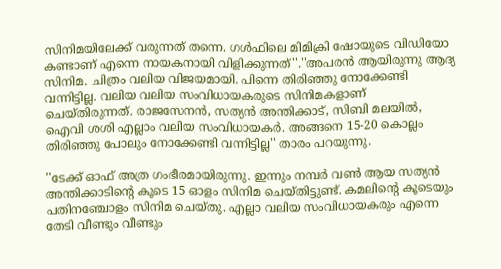സിനിമയിലേക്ക് വരുന്നത് തന്നെ. ഗൾഫിലെ മിമിക്രി ഷോയുടെ വിഡിയോ കണ്ടാണ് എന്നെ നായകനായി വിളിക്കുന്നത്''.''അപരൻ ആയിരുന്നു ആദ്യ സിനിമ. ചിത്രം വലിയ വിജയമായി. പിന്നെ തിരിഞ്ഞു നോക്കേണ്ടി വന്നിട്ടില്ല. വലിയ വലിയ സംവിധായകരുടെ സിനിമകളാണ് ചെയ്തിരുന്നത്. രാജസേനൻ, സത്യൻ അന്തിക്കാട്, സിബി മലയിൽ, ഐവി ശശി എല്ലാം വലിയ സംവിധായകർ. അങ്ങനെ 15-20 കൊല്ലം തിരിഞ്ഞു പോലും നോക്കേണ്ടി വന്നിട്ടില്ല'' താരം പറയുന്നു.

''ടേക്ക് ഓഫ് അത്ര ഗംഭീരമായിരുന്നു. ഇന്നും നമ്പർ വൺ ആയ സത്യൻ അന്തിക്കാടിന്റെ കൂടെ 15 ഓളം സിനിമ ചെയ്തിട്ടുണ്ട്. കമലിന്റെ കൂടെയും പതിനഞ്ചോളം സിനിമ ചെയ്തു. എല്ലാ വലിയ സംവിധായകരും എന്നെ തേടി വീണ്ടും വീണ്ടും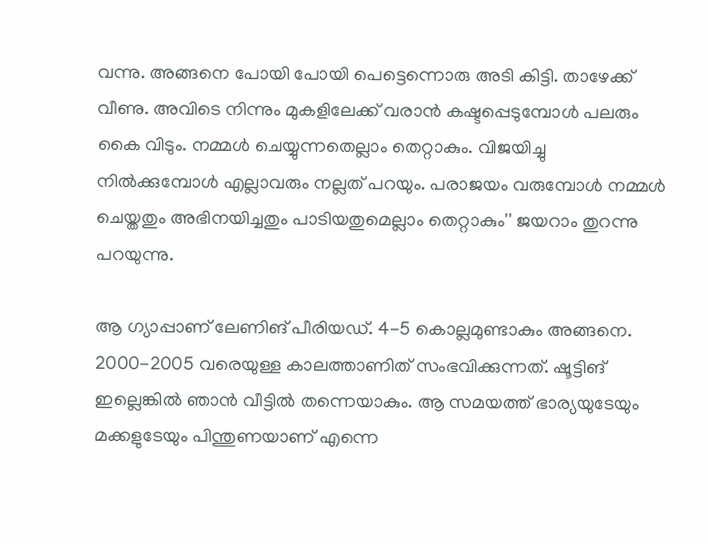വന്നു. അങ്ങനെ പോയി പോയി പെട്ടെന്നൊരു അടി കിട്ടി. താഴേക്ക് വീണു. അവിടെ നിന്നും മുകളിലേക്ക് വരാൻ കഷ്ടപ്പെടുമ്പോൾ പലരും കൈ വിടും. നമ്മൾ ചെയ്യുന്നതെല്ലാം തെറ്റാകും. വിജയിച്ചു നിൽക്കുമ്പോൾ എല്ലാവരും നല്ലത് പറയും. പരാജയം വരുമ്പോൾ നമ്മൾ ചെയ്തതും അഭിനയിച്ചതും പാടിയതുമെല്ലാം തെറ്റാകും'' ജയറാം തുറന്നു പറയുന്നു.

ആ ഗ്യാപ്പാണ് ലേണിങ് പീരിയഡ്. 4-5 കൊല്ലമുണ്ടാകും അങ്ങനെ. 2000-2005 വരെയുള്ള കാലത്താണിത് സംഭവിക്കുന്നത്. ഷൂട്ടിങ് ഇല്ലെങ്കിൽ ഞാൻ വീട്ടിൽ തന്നെയാകും. ആ സമയത്ത് ഭാര്യയുടേയും മക്കളുടേയും പിന്തുണയാണ് എന്നെ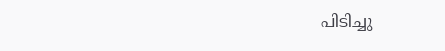പിടിച്ചു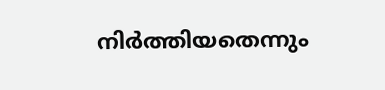നിർത്തിയതെന്നും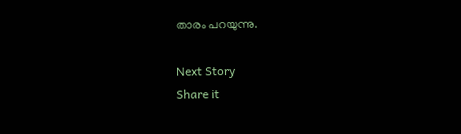താരം പറയുന്നു.

Next Story
Share it